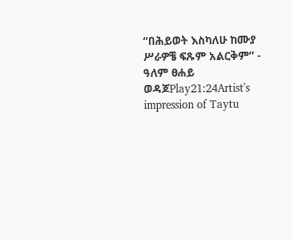“በሕይወት እስካለሁ ከሙያ ሥራዎቼ ፍጹም አልርቅም” - ዓለም ፀሐይ ወዳጆPlay21:24Artist's impression of Taytu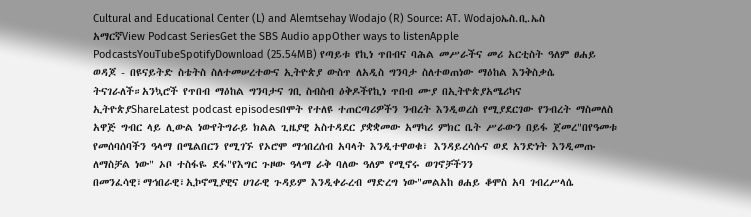Cultural and Educational Center (L) and Alemtsehay Wodajo (R) Source: AT. Wodajoኤስ.ቢ.ኤስ አማርኛView Podcast SeriesGet the SBS Audio appOther ways to listenApple PodcastsYouTubeSpotifyDownload (25.54MB) የጣይቱ የኪነ ጥበብና ባሕል መሥራችና መሪ አርቲስት ዓለም ፀሐይ ወዳጆ - በዩናይትድ ስቴትስ ስለተመሠረተውና ኢትዮጵያ ውስጥ ለአዲስ ግንባታ ስለተወጠነው ማዕከል እንቅስቃሴ ትናገራለች።አንኳሮች የጥበብ ማዕከል ግንባታና ገቢ ስብስብ ዕቅዶችየኪነ ጥበብ ሙያ በኢትዮጵያአሜሪካና ኢትዮጵያShareLatest podcast episodesበሞት የተለዩ ተጠርጣሪዎችን ንብረት እንዲወረስ የሚያደርገው የንብረት ማስመለስ አዋጅ ግብር ላይ ሊውል ነውየትግራይ ክልል ጊዜያዊ አስተዳደር ያቋቋመው አማካሪ ምክር ቤት ሥራውን በይፋ ጀመረ"በየዓመቱ የመሰባሰባችን ዓላማ በሜልበርን የሚገኙ የኦሮሞ ማኅበረሰብ አባላት እንዲተዋወቁ፣ እንዳይረሳሱና ወደ አንድነት እንዲመጡ ለማስቻል ነው" ኦቦ ተስፋዬ ደፋ"የእግር ጉዞው ዓላማ ራቅ ባለው ዓለም የሚኖሩ ወገኖቻችንን በመንፈሳዊ፣ማኅበራዊ፣ኢኮኖሚያዊና ሀገራዊ ጉዳይም እንዲቀራረብ ማድረግ ነው"መልአከ ፀሐይ ቆሞስ አባ ገብረሥላሴ